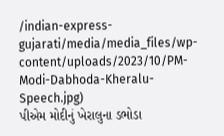/indian-express-gujarati/media/media_files/wp-content/uploads/2023/10/PM-Modi-Dabhoda-Kheralu-Speech.jpg)
પીએમ મોદીનું ખેરાલુના ડભોડા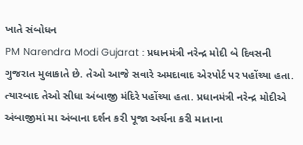ખાતે સંબોધન
PM Narendra Modi Gujarat : પ્રધાનમંત્રી નરેન્દ્ર મોદી બે દિવસની ગુજરાત મુલાકાતે છે. તેઓ આજે સવારે અમદાવાદ એરપોર્ટ પર પહોંચ્યા હતા. ત્યારબાદ તેઓ સીધા અંબાજી મંદિરે પહોંચ્યા હતા. પ્રધાનમંત્રી નરેન્દ્ર મોદીએ અંબાજીમાં મા અંબાના દર્શન કરી પૂજા અર્ચના કરી માતાના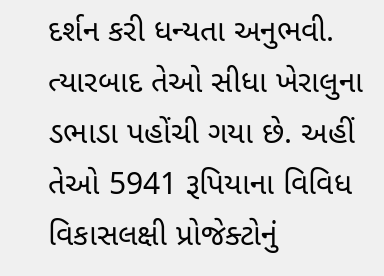દર્શન કરી ધન્યતા અનુભવી. ત્યારબાદ તેઓ સીધા ખેરાલુના ડભાડા પહોંચી ગયા છે. અહીં તેઓ 5941 રૂપિયાના વિવિધ વિકાસલક્ષી પ્રોજેક્ટોનું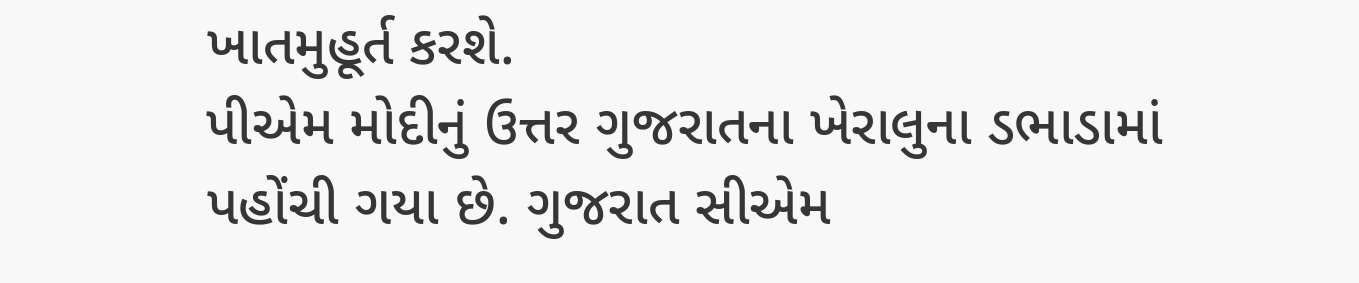ખાતમુહૂર્ત કરશે.
પીએમ મોદીનું ઉત્તર ગુજરાતના ખેરાલુના ડભાડામાં પહોંચી ગયા છે. ગુજરાત સીએમ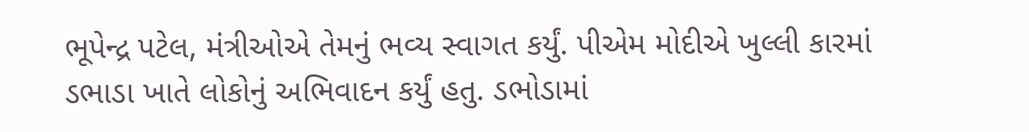ભૂપેન્દ્ર પટેલ, મંત્રીઓએ તેમનું ભવ્ય સ્વાગત કર્યું. પીએમ મોદીએ ખુલ્લી કારમાં ડભાડા ખાતે લોકોનું અભિવાદન કર્યું હતુ. ડભોડામાં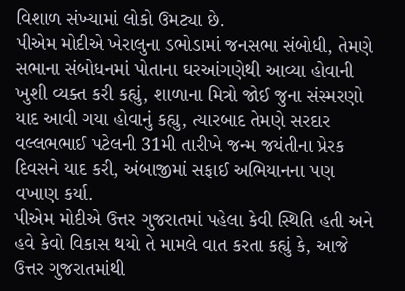વિશાળ સંખ્યામાં લોકો ઉમટ્યા છે.
પીએમ મોદીએ ખેરાલુના ડભોડામાં જનસભા સંબોધી, તેમણે સભાના સંબોધનમાં પોતાના ઘરઆંગણેથી આવ્યા હોવાની ખુશી વ્યક્ત કરી કહ્યું, શાળાના મિત્રો જોઈ જુના સંસ્મરણો યાદ આવી ગયા હોવાનું કહ્યુ, ત્યારબાદ તેમણે સરદાર વલ્લભભાઈ પટેલની 31મી તારીખે જન્મ જયંતીના પ્રેરક દિવસને યાદ કરી, અંબાજીમાં સફાઈ અભિયાનના પણ વખાણ કર્યા.
પીએમ મોદીએ ઉત્તર ગુજરાતમાં પહેલા કેવી સ્થિતિ હતી અને હવે કેવો વિકાસ થયો તે મામલે વાત કરતા કહ્યું કે, આજે ઉત્તર ગુજરાતમાંથી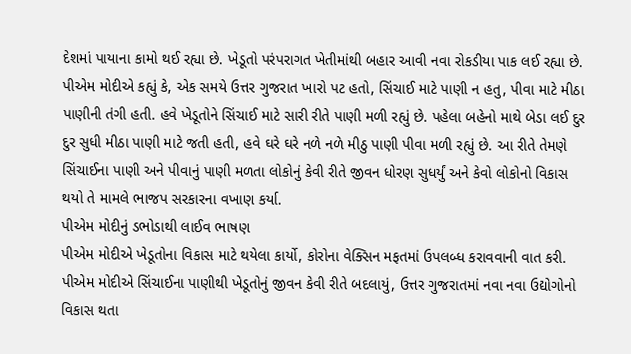દેશમાં પાયાના કામો થઈ રહ્યા છે. ખેડૂતો પરંપરાગત ખેતીમાંથી બહાર આવી નવા રોકડીયા પાક લઈ રહ્યા છે.
પીએમ મોદીએ કહ્યું કે, એક સમયે ઉત્તર ગુજરાત ખારો પટ હતો, સિંચાઈ માટે પાણી ન હતુ, પીવા માટે મીઠા પાણીની તંગી હતી. હવે ખેડૂતોને સિંચાઈ માટે સારી રીતે પાણી મળી રહ્યું છે. પહેલા બહેનો માથે બેડા લઈ દુર દુર સુધી મીઠા પાણી માટે જતી હતી, હવે ઘરે ઘરે નળે નળે મીઠુ પાણી પીવા મળી રહ્યું છે. આ રીતે તેમણે સિંચાઈના પાણી અને પીવાનું પાણી મળતા લોકોનું કેવી રીતે જીવન ધોરણ સુધર્યું અને કેવો લોકોનો વિકાસ થયો તે મામલે ભાજપ સરકારના વખાણ કર્યા.
પીએમ મોદીનું ડભોડાથી લાઈવ ભાષણ
પીએમ મોદીએ ખેડૂતોના વિકાસ માટે થયેલા કાર્યો, કોરોના વેક્સિન મફતમાં ઉપલબ્ધ કરાવવાની વાત કરી. પીએમ મોદીએ સિંચાઈના પાણીથી ખેડૂતોનું જીવન કેવી રીતે બદલાયું, ઉત્તર ગુજરાતમાં નવા નવા ઉદ્યોગોનો વિકાસ થતા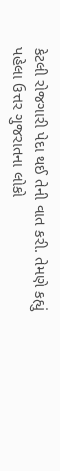કેટલી રોજગારી પેદા થઈ તેની વાત કરી. તેમણે કહ્યું પહેલા ઉત્તર ગુજરાતના લોકો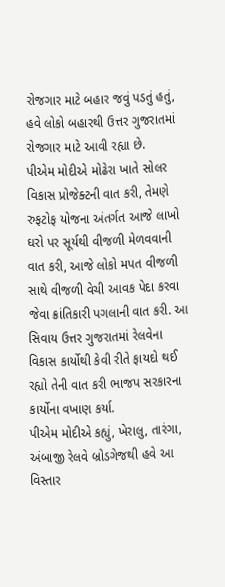રોજગાર માટે બહાર જવું પડતું હતું, હવે લોકો બહારથી ઉત્તર ગુજરાતમાં રોજગાર માટે આવી રહ્યા છે.
પીએમ મોદીએ મોઢેરા ખાતે સોલર વિકાસ પ્રોજેક્ટની વાત કરી, તેમણે રુફટોફ યોજના અંતર્ગત આજે લાખો ઘરો પર સૂર્યથી વીજળી મેળવવાની વાત કરી, આજે લોકો મપત વીજળી સાથે વીજળી વેચી આવક પેદા કરવા જેવા ક્રાંતિકારી પગલાની વાત કરી. આ સિવાય ઉત્તર ગુજરાતમાં રેલવેના વિકાસ કાર્યોથી કેવી રીતે ફાયદો થઈ રહ્યો તેની વાત કરી ભાજપ સરકારના કાર્યોના વખાણ કર્યા.
પીએમ મોદીએ કહ્યું, ખેરાલુ, તારંગા, અંબાજી રેલવે બ્રોડગેજથી હવે આ વિસ્તાર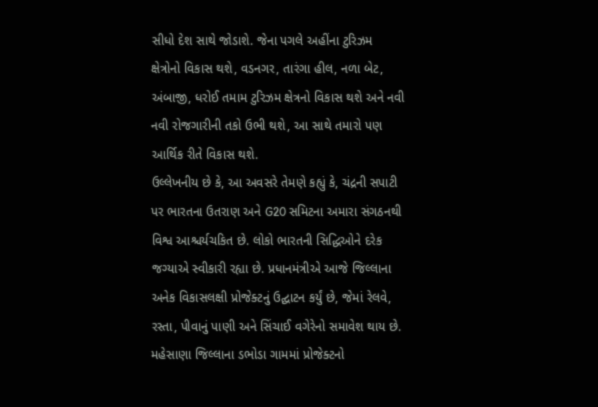સીધો દેશ સાથે જોડાશે. જેના પગલે અહીંના ટુરિઝમ ક્ષેત્રોનો વિકાસ થશે, વડનગર, તારંગા હીલ, નળા બેટ, અંબાજી, ધરોઈ તમામ ટુરિઝમ ક્ષેત્રનો વિકાસ થશે અને નવી નવી રોજગારીની તકો ઉભી થશે, આ સાથે તમારો પણ આર્થિક રીતે વિકાસ થશે.
ઉલ્લેખનીય છે કે, આ અવસરે તેમણે કહ્યું કે, ચંદ્રની સપાટી પર ભારતના ઉતરાણ અને G20 સમિટના અમારા સંગઠનથી વિશ્વ આશ્ચર્યચકિત છે. લોકો ભારતની સિદ્ધિઓને દરેક જગ્યાએ સ્વીકારી રહ્યા છે. પ્રધાનમંત્રીએ આજે જિલ્લાના અનેક વિકાસલક્ષી પ્રોજેક્ટનું ઉદ્ઘાટન કર્યું છે, જેમાં રેલવે, રસ્તા, પીવાનું પાણી અને સિંચાઈ વગેરેનો સમાવેશ થાય છે. મહેસાણા જિલ્લાના ડભોડા ગામમાં પ્રોજેક્ટનો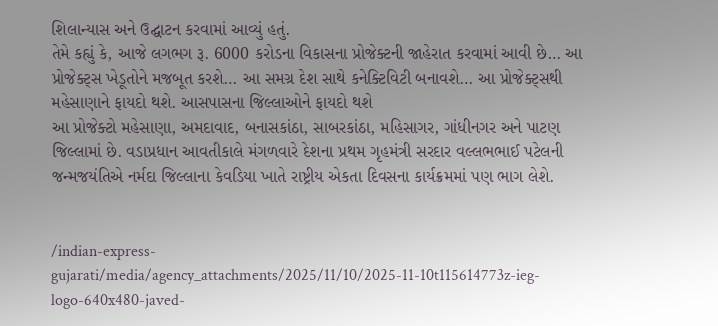શિલાન્યાસ અને ઉદ્ઘાટન કરવામાં આવ્યું હતું.
તેમે કહ્યું કે, આજે લગભગ રૂ. 6000 કરોડના વિકાસના પ્રોજેક્ટની જાહેરાત કરવામાં આવી છે… આ પ્રોજેક્ટ્સ ખેડૂતોને મજબૂત કરશે… આ સમગ્ર દેશ સાથે કનેક્ટિવિટી બનાવશે… આ પ્રોજેક્ટ્સથી મહેસાણાને ફાયદો થશે. આસપાસના જિલ્લાઓને ફાયદો થશે
આ પ્રોજેક્ટો મહેસાણા, અમદાવાદ, બનાસકાંઠા, સાબરકાંઠા, મહિસાગર, ગાંધીનગર અને પાટણ જિલ્લામાં છે. વડાપ્રધાન આવતીકાલે મંગળવારે દેશના પ્રથમ ગૃહમંત્રી સરદાર વલ્લભભાઈ પટેલની જન્મજયંતિએ નર્મદા જિલ્લાના કેવડિયા ખાતે રાષ્ટ્રીય એકતા દિવસના કાર્યક્રમમાં પણ ભાગ લેશે.


/indian-express-gujarati/media/agency_attachments/2025/11/10/2025-11-10t115614773z-ieg-logo-640x480-javed-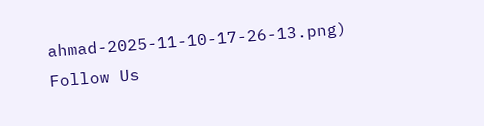ahmad-2025-11-10-17-26-13.png)
Follow Us